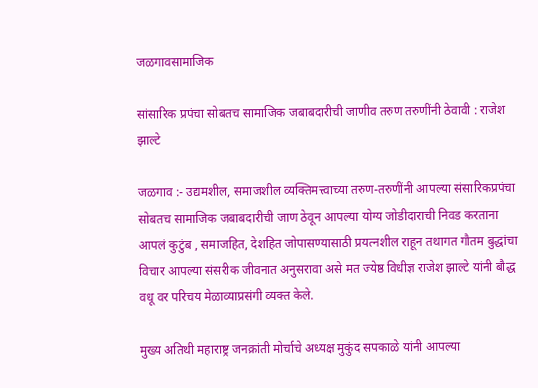जळगावसामाजिक

सांसारिक प्रपंचा सोबतच सामाजिक जबाबदारीची जाणीव तरुण तरुणींनी ठेवावी : राजेश झाल्टे

जळगाव :- उद्यमशील, समाजशील व्यक्तिमत्त्वाच्या तरुण-तरुणींनी आपल्या संसारिकप्रपंचा सोबतच सामाजिक जबाबदारीची जाण ठेवून आपल्या योग्य जोडीदाराची निवड करताना आपलं कुटुंब , समाजहित, देशहित जोपासण्यासाठी प्रयत्नशील राहून तथागत गौतम बुद्धांचा विचार आपल्या संसरीक जीवनात अनुसरावा असे मत ज्येष्ठ विधीज्ञ राजेश झाल्टे यांनी बौद्ध वधू वर परिचय मेळाव्याप्रसंगी व्यक्त केले.

मुख्य अतिथी महाराष्ट्र जनक्रांती मोर्चाचे अध्यक्ष मुकुंद सपकाळे यांनी आपल्या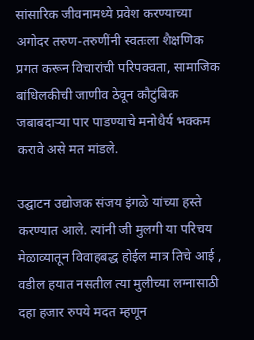सांसारिक जीवनामध्ये प्रवेश करण्याच्या अगोदर तरुण-तरुणींनी स्वतःला शैक्षणिक प्रगत करून विचारांची परिपक्वता, सामाजिक बांधिलकीची जाणीव ठेवून कौटुंबिक जबाबदाऱ्या पार पाडण्याचे मनोधैर्य भक्कम करावे असे मत मांडले.

उद्घाटन उद्योजक संजय इंगळे यांच्या हस्ते करण्यात आले. त्यांनी जी मुलगी या परिचय मेळाव्यातून विवाहबद्ध होईल मात्र तिचे आई , वडील हयात नसतील त्या मुलीच्या लग्नासाठी दहा हजार रुपये मदत म्हणून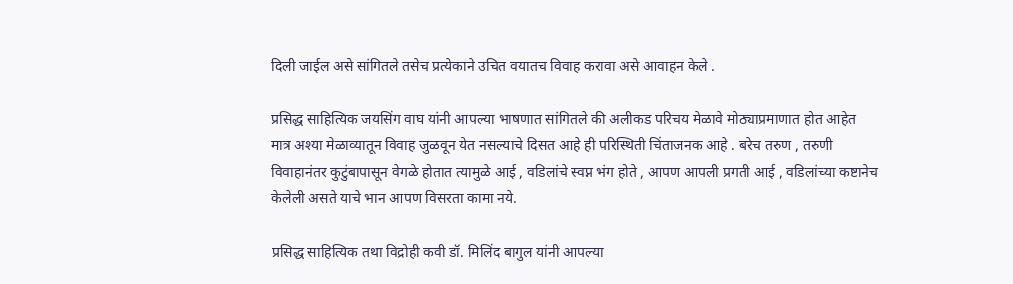दिली जाईल असे सांगितले तसेच प्रत्येकाने उचित वयातच विवाह करावा असे आवाहन केले .

प्रसिद्ध साहित्यिक जयसिंग वाघ यांनी आपल्या भाषणात सांगितले की अलीकड परिचय मेळावे मोठ्याप्रमाणात होत आहेत मात्र अश्या मेळाव्यातून विवाह जुळवून येत नसल्याचे दिसत आहे ही परिस्थिती चिंताजनक आहे . बरेच तरुण , तरुणी विवाहानंतर कुटुंबापासून वेगळे होतात त्यामुळे आई , वडिलांचे स्वप्न भंग होते , आपण आपली प्रगती आई , वडिलांच्या कष्टानेच केलेली असते याचे भान आपण विसरता कामा नये.

प्रसिद्ध साहित्यिक तथा विद्रोही कवी डॉ. मिलिंद बागुल यांनी आपल्या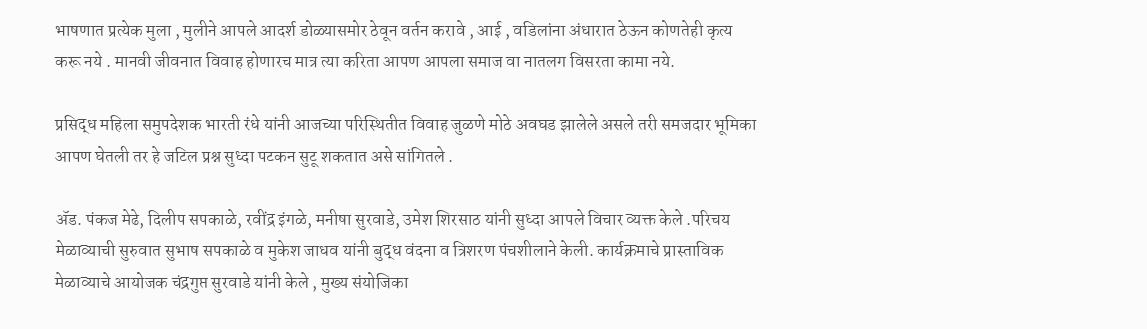भाषणात प्रत्येक मुला , मुलीने आपले आदर्श डोळ्यासमोर ठेवून वर्तन करावे , आई , वडिलांना अंधारात ठेऊन कोणतेही कृत्य करू नये . मानवी जीवनात विवाह होणारच मात्र त्या करिता आपण आपला समाज वा नातलग विसरता कामा नये.

प्रसिद्ध महिला समुपदेशक भारती रंधे यांनी आजच्या परिस्थितीत विवाह जुळणे मोठे अवघड झालेले असले तरी समजदार भूमिका आपण घेतली तर हे जटिल प्रश्न सुध्दा पटकन सुटू शकतात असे सांगितले .

ॲड. पंकज मेढे, दिलीप सपकाळे, रवींद्र इंगळे, मनीषा सुरवाडे, उमेश शिरसाठ यांनी सुध्दा आपले विचार व्यक्त केले .परिचय मेळाव्याची सुरुवात सुभाष सपकाळे व मुकेश जाधव यांनी बुद्ध वंदना व त्रिशरण पंचशीलाने केली. कार्यक्रमाचे प्रास्ताविक मेळाव्याचे आयोजक चंद्रगुप्त सुरवाडे यांनी केले , मुख्य संयोजिका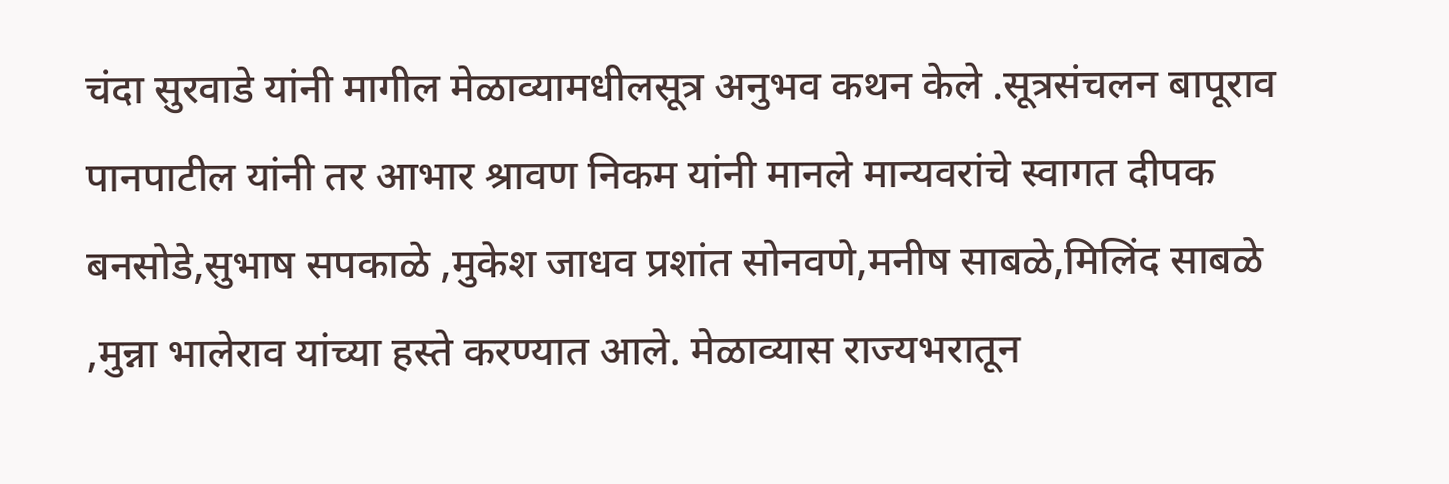चंदा सुरवाडे यांनी मागील मेळाव्यामधीलसूत्र अनुभव कथन केले .सूत्रसंचलन बापूराव पानपाटील यांनी तर आभार श्रावण निकम यांनी मानले मान्यवरांचे स्वागत दीपक बनसोडे,सुभाष सपकाळे ,मुकेश जाधव प्रशांत सोनवणे,मनीष साबळे,मिलिंद साबळे ,मुन्ना भालेराव यांच्या हस्ते करण्यात आले. मेळाव्यास राज्यभरातून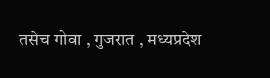तसेच गोवा , गुजरात , मध्यप्रदेश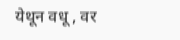येथून वधू , वर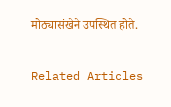मोठ्यासंखेने उपस्थित होते.

Related Articles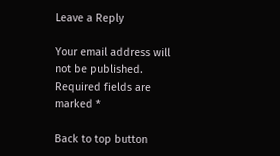Leave a Reply

Your email address will not be published. Required fields are marked *

Back to top button